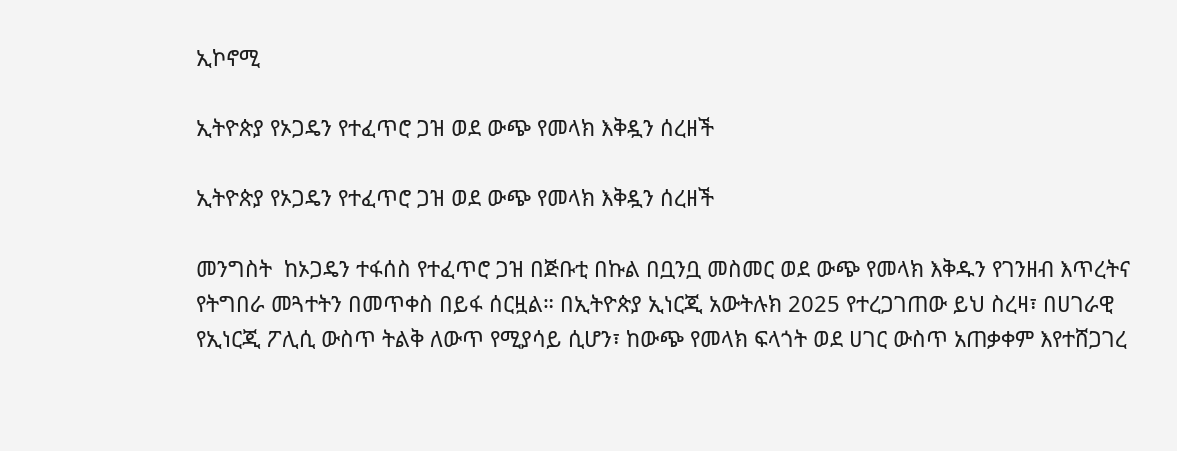ኢኮኖሚ

ኢትዮጵያ የኦጋዴን የተፈጥሮ ጋዝ ወደ ውጭ የመላክ እቅዷን ሰረዘች

ኢትዮጵያ የኦጋዴን የተፈጥሮ ጋዝ ወደ ውጭ የመላክ እቅዷን ሰረዘች

መንግስት  ከኦጋዴን ተፋሰስ የተፈጥሮ ጋዝ በጅቡቲ በኩል በቧንቧ መስመር ወደ ውጭ የመላክ እቅዱን የገንዘብ እጥረትና የትግበራ መጓተትን በመጥቀስ በይፋ ሰርዟል። በኢትዮጵያ ኢነርጂ አውትሉክ 2025 የተረጋገጠው ይህ ስረዛ፣ በሀገራዊ የኢነርጂ ፖሊሲ ውስጥ ትልቅ ለውጥ የሚያሳይ ሲሆን፣ ከውጭ የመላክ ፍላጎት ወደ ሀገር ውስጥ አጠቃቀም እየተሸጋገረ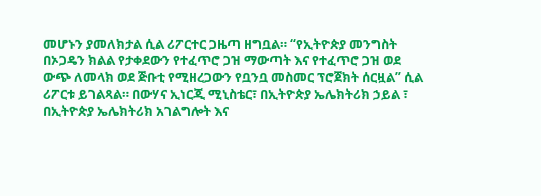መሆኑን ያመለክታል ሲል ሪፖርተር ጋዜጣ ዘግቧል። “የኢትዮጵያ መንግስት በኦጋዴን ክልል የታቀደውን የተፈጥሮ ጋዝ ማውጣት እና የተፈጥሮ ጋዝ ወደ ውጭ ለመላክ ወደ ጅቡቲ የሚዘረጋውን የቧንቧ መስመር ፕሮጀክት ሰርዟል” ሲል ሪፖርቱ ይገልጻል። በውሃና ኢነርጂ ሚኒስቴር፣ በኢትዮጵያ ኤሌክትሪክ ኃይል ፣ በኢትዮጵያ ኤሌክትሪክ አገልግሎት እና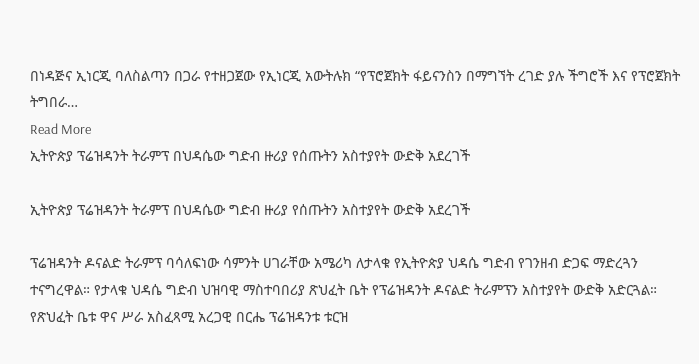በነዳጅና ኢነርጂ ባለስልጣን በጋራ የተዘጋጀው የኢነርጂ አውትሉክ “የፕሮጀክት ፋይናንስን በማግኘት ረገድ ያሉ ችግሮች እና የፕሮጀክት ትግበራ…
Read More
ኢትዮጵያ ፕሬዝዳንት ትራምፕ በህዳሴው ግድብ ዙሪያ የሰጡትን አስተያየት ውድቅ አደረገች

ኢትዮጵያ ፕሬዝዳንት ትራምፕ በህዳሴው ግድብ ዙሪያ የሰጡትን አስተያየት ውድቅ አደረገች

ፕሬዝዳንት ዶናልድ ትራምፕ ባሳለፍነው ሳምንት ሀገራቸው አሜሪካ ለታላቁ የኢትዮጵያ ህዳሴ ግድብ የገንዘብ ድጋፍ ማድረጓን ተናግረዋል። የታላቁ ህዳሴ ግድብ ህዝባዊ ማስተባበሪያ ጽህፈት ቤት የፕሬዝዳንት ዶናልድ ትራምፕን አስተያየት ውድቅ አድርጓል። የጽህፈት ቤቱ ዋና ሥራ አስፈጻሚ አረጋዊ በርሔ ፕሬዝዳንቱ ቱርዝ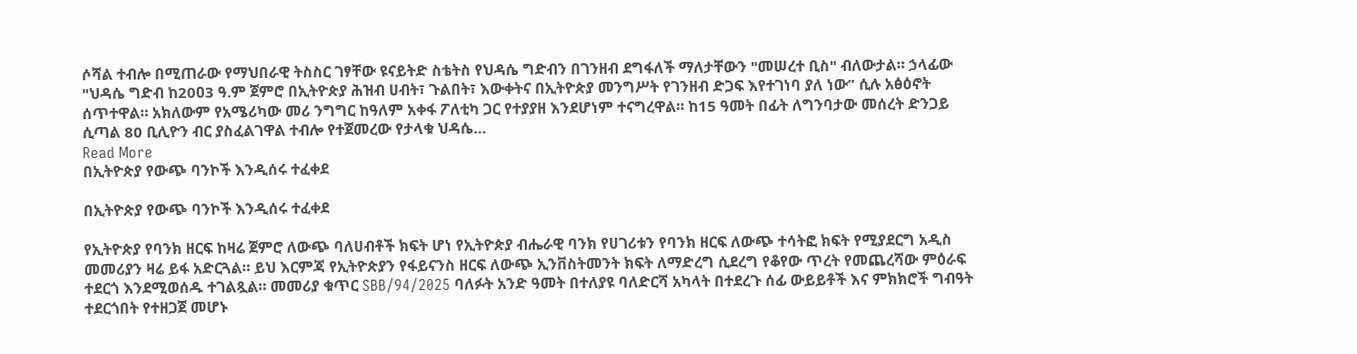ሶሻል ተብሎ በሚጠራው የማህበራዊ ትስስር ገፃቸው ዩናይትድ ስቴትስ የህዳሴ ግድብን በገንዘብ ደግፋለች ማለታቸውን "መሠረተ ቢስ" ብለውታል። ኃላፊው "ህዳሴ ግድብ ከ20ዐ3 ዓ.ም ጀምሮ በኢትዮጵያ ሕዝብ ሀብት፣ ጉልበት፣ እውቀትና በኢትዮጵያ መንግሥት የገንዘብ ድጋፍ እየተገነባ ያለ ነው” ሲሉ አፅዕኖት ሰጥተዋል። አክለውም የአሜሪካው መሪ ንግግር ከዓለም አቀፋ ፖለቲካ ጋር የተያያዘ እንደሆነም ተናግረዋል። ከ15 ዓመት በፊት ለግንባታው መሰረት ድንጋይ ሲጣል 80 ቢሊዮን ብር ያስፈልገዋል ተብሎ የተጀመረው የታላቁ ህዳሴ…
Read More
በኢትዮጵያ የውጭ ባንኮች እንዲሰሩ ተፈቀደ

በኢትዮጵያ የውጭ ባንኮች እንዲሰሩ ተፈቀደ

የኢትዮጵያ የባንክ ዘርፍ ከዛሬ ጀምሮ ለውጭ ባለሀብቶች ክፍት ሆነ የኢትዮጵያ ብሔራዊ ባንክ የሀገሪቱን የባንክ ዘርፍ ለውጭ ተሳትፎ ክፍት የሚያደርግ አዲስ መመሪያን ዛሬ ይፋ አድርጓል። ይህ እርምጃ የኢትዮጵያን የፋይናንስ ዘርፍ ለውጭ ኢንቨስትመንት ክፍት ለማድረግ ሲደረግ የቆየው ጥረት የመጨረሻው ምዕራፍ ተደርጎ እንደሚወሰዱ ተገልጿል። መመሪያ ቁጥር SBB/94/2025 ባለፉት አንድ ዓመት በተለያዩ ባለድርሻ አካላት በተደረጉ ሰፊ ውይይቶች እና ምክክሮች ግብዓት ተደርጎበት የተዘጋጀ መሆኑ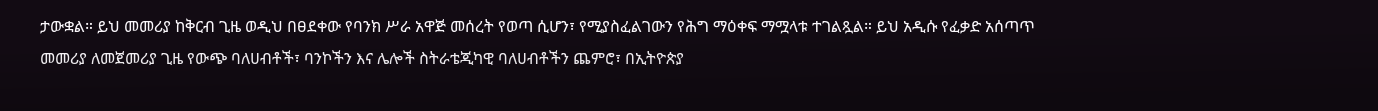ታውቋል። ይህ መመሪያ ከቅርብ ጊዜ ወዲህ በፀደቀው የባንክ ሥራ አዋጅ መሰረት የወጣ ሲሆን፣ የሚያስፈልገውን የሕግ ማዕቀፍ ማሟላቱ ተገልጿል። ይህ አዲሱ የፈቃድ አሰጣጥ መመሪያ ለመጀመሪያ ጊዜ የውጭ ባለሀብቶች፣ ባንኮችን እና ሌሎች ስትራቴጂካዊ ባለሀብቶችን ጨምሮ፣ በኢትዮጵያ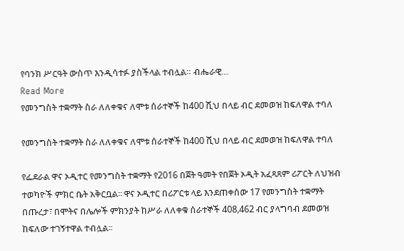የባንክ ሥርዓት ውስጥ እንዲሳተፉ ያስችላል ተብሏል። ብሔራዊ…
Read More
የመንግስት ተቋማት ስራ ለለቀቁና ለሞቱ ሰራተኞች ከ400 ሺህ በላይ ብር ደመወዝ ከፍለዋል ተባለ

የመንግስት ተቋማት ስራ ለለቀቁና ለሞቱ ሰራተኞች ከ400 ሺህ በላይ ብር ደመወዝ ከፍለዋል ተባለ

የፌደራል ዋና ኦዲተር የመንግስት ተቋማት የ2016 በጀት ዓመት የበጀት ኦዲት አፈጻጸም ሪፖርት ለህዝብ ተወካዮች ምክር ቤት አቅርቧል፡፡ ዋና ኦዲተር በሪፖርቱ ላይ እንደጠቀሰው 17 የመንግስት ተቋማት በጡረታ፣ በሞትና በሌሎች ምክንያት ከሥራ ለለቀቁ ሰራተኞች 408,462 ብር ያላግባብ ደመወዝ ከፍለው ተገኝተዋል ተብሏል፡፡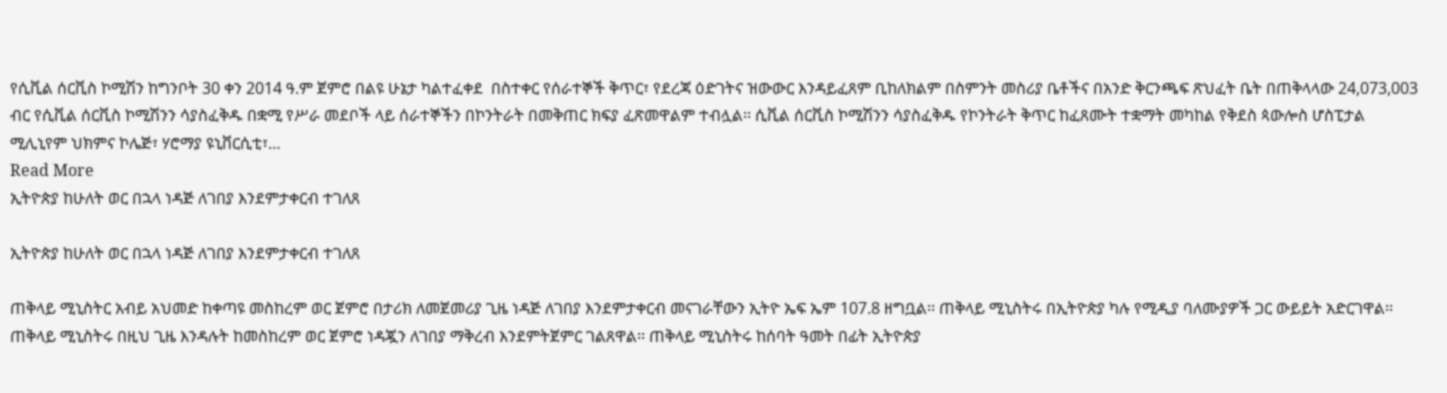የሲቪል ሰርቪስ ኮሚሽን ከግንቦት 30 ቀን 2014 ዓ.ም ጀምሮ በልዩ ሁኔታ ካልተፈቀደ  በስተቀር የሰራተኞች ቅጥር፣ የደረጃ ዕድገትና ዝውውር እንዳይፈጸም ቢከለክልም በስምንት መስሪያ ቤቶችና በአንድ ቅርንጫፍ ጽህፈት ቤት በጠቅላላው 24,073,003 ብር የሲቪል ሰርቪስ ኮሚሽንን ሳያስፈቅዱ በቋሚ የሥራ መደቦች ላይ ሰራተኞችን በኮንትራት በመቅጠር ክፍያ ፈጽመዋልም ተብሏል፡፡ ሲቪል ሰርቪስ ኮሚሽንን ሳያስፈቅዱ የኮንትራት ቅጥር ከፈጸሙት ተቋማት መካከል የቅደስ ጳውሎስ ሆስፒታል ሚሊኒየም ህክምና ኮሌጅ፣ ሃሮማያ ዩኒቨርሲቲ፣…
Read More
ኢትዮጵያ ከሁለት ወር በኋላ ነዳጅ ለገበያ እንደምታቀርብ ተገለጸ

ኢትዮጵያ ከሁለት ወር በኋላ ነዳጅ ለገበያ እንደምታቀርብ ተገለጸ

ጠቅላይ ሚኒስትር አብይ አህመድ ከቀጣዩ መስከረም ወር ጀምሮ በታሪክ ለመጀመሪያ ጊዜ ነዳጅ ለገበያ እንደምታቀርብ መናገራቸውን ኢትዮ ኤፍ ኤም 107.8 ዘግቧል፡፡ ጠቅላይ ሚኒስትሩ በኢትዮጵያ ካሉ የሚዲያ ባለሙያዎች ጋር ውይይት አድርገዋል፡፡ ጠቅላይ ሚኒስትሩ በዚህ ጊዜ እንዳሉት ከመስከረም ወር ጀምሮ ነዳጇን ለገበያ ማቅረብ እንደምትጀምር ገልጸዋል፡፡ ጠቅላይ ሚኒስትሩ ከሰባት ዓመት በፊት ኢትዮጵያ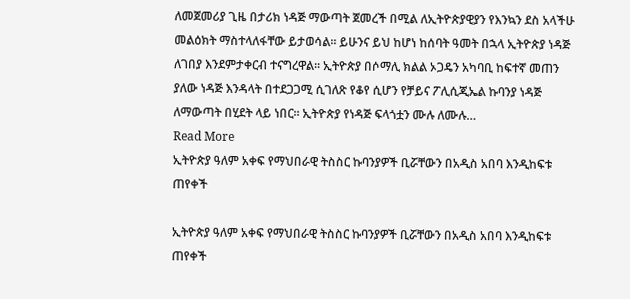ለመጀመሪያ ጊዜ በታሪክ ነዳጅ ማውጣት ጀመረች በሚል ለኢትዮጵያዊያን የእንኳን ደስ አላችሁ መልዕክት ማስተላለፋቸው ይታወሳል፡፡ ይሁንና ይህ ከሆነ ከሰባት ዓመት በኋላ ኢትዮጵያ ነዳጅ ለገበያ እንደምታቀርብ ተናግረዋል፡፡ ኢትዮጵያ በሶማሊ ክልል ኦጋዴን አካባቢ ከፍተኛ መጠን ያለው ነዳጅ እንዳላት በተደጋጋሚ ሲገለጽ የቆየ ሲሆን የቻይና ፖሊሲጂኤል ኩባንያ ነዳጅ ለማውጣት በሂደት ላይ ነበር፡፡ ኢትዮጵያ የነዳጅ ፍላጎቷን ሙሉ ለሙሉ…
Read More
ኢትዮጵያ ዓለም አቀፍ የማህበራዊ ትስስር ኩባንያዎች ቢሯቸውን በአዲስ አበባ እንዲከፍቱ ጠየቀች

ኢትዮጵያ ዓለም አቀፍ የማህበራዊ ትስስር ኩባንያዎች ቢሯቸውን በአዲስ አበባ እንዲከፍቱ ጠየቀች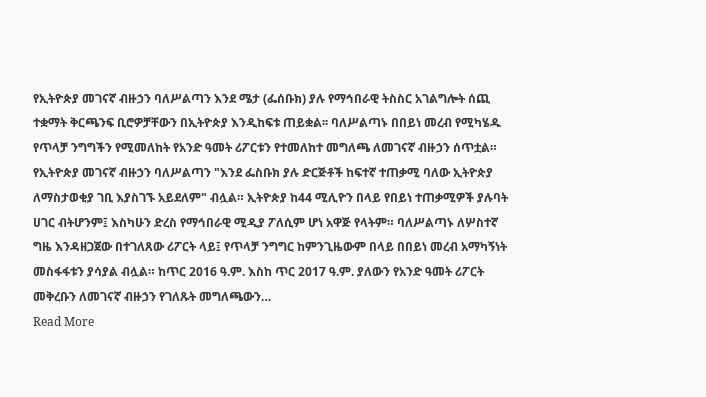የኢትዮጵያ መገናኛ ብዙኃን ባለሥልጣን እንደ ሜታ (ፌሰቡክ) ያሉ የማኅበራዊ ትስስር አገልግሎት ሰጪ ተቋማት ቅርጫንፍ ቢሮዎቻቸውን በኢትዮጵያ እንዲከፍቱ ጠይቋል፡፡ ባለሥልጣኑ በበይነ መረብ የሚካሄዱ የጥላቻ ንግግችን የሚመለከት የአንድ ዓመት ሪፖርቱን የተመለከተ መግለጫ ለመገናኛ ብዙኃን ሰጥቷል። የኢትዮጵያ መገናኛ ብዙኃን ባለሥልጣን "እንደ ፌስቡክ ያሉ ድርጅቶች ከፍተኛ ተጠቃሚ ባለው ኢትዮጵያ ለማስታወቂያ ገቢ እያስገኙ አይደለም" ብሏል። ኢትዮጵያ ከ44 ሚሊዮን በላይ የበይነ ተጠቃሚዎች ያሉባት ሀገር ብትሆንም፤ እስካሁን ድረስ የማኅበራዊ ሚዲያ ፖለሲም ሆነ አዋጅ የላትም። ባለሥልጣኑ ለሦስተኛ ግዜ እንዳዘጋጀው በተገለጸው ሪፖርት ላይ፤ የጥላቻ ንግግር ከምንጊዜውም በላይ በበይነ መረብ አማካኝነት መስፋፋቱን ያሳያል ብሏል። ከጥር 2016 ዓ.ም. እስከ ጥር 2017 ዓ.ም. ያለውን የአንድ ዓመት ሪፖርት መቅረቡን ለመገናኛ ብዙኃን የገለጹት መግለጫውን…
Read More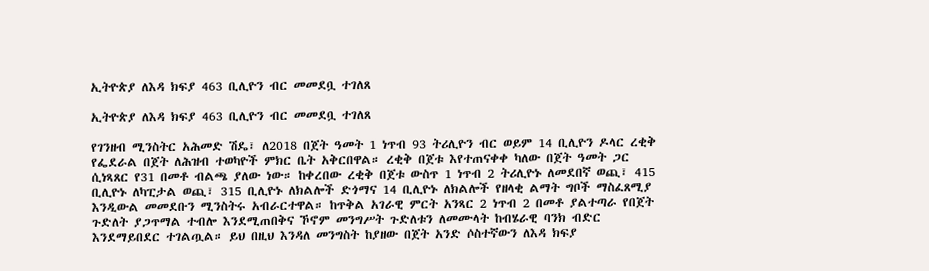ኢትዮጵያ ለእዳ ክፍያ 463 ቢሊዮን ብር መመደቧ ተገለጸ

ኢትዮጵያ ለእዳ ክፍያ 463 ቢሊዮን ብር መመደቧ ተገለጸ

የገንዘብ ሚንስትር አሕመድ ሽዴ፣ ለ2018 በጀት ዓመት 1 ነጥብ 93 ትሪሊዮን ብር ወይም 14 ቢሊዮን ዶላር ረቂቅ የፌደራል በጀት ለሕዝብ ተወካዮች ምክር ቤት አቅርበዋል። ረቂቅ በጀቱ እየተጠናቀቀ ካለው በጀት ዓመት ጋር ሲነጻጸር የ31 በመቶ ብልጫ ያለው ነው። ከቀረበው ረቂቅ በጀቱ ውስጥ 1 ነጥብ 2 ትሪሊዮኑ ለመደበኛ ወጪ፣ 415 ቢሊዮኑ ለካፒታል ወጪ፣ 315 ቢሊዮኑ ለክልሎች ድጎማና 14 ቢሊዮኑ ለክልሎች የዘላቂ ልማት ግቦች ማስፈጸሚያ እንዲውል መመደቡን ሚንስትሩ አብራርተዋል። ከጥቅል አገራዊ ምርት አንጻር 2 ነጥብ 2 በመቶ ያልተጣራ የበጀት ጉድለት ያጋጥማል ተብሎ እንደሚጠበቅና ኾኖም መንግሥት ጉድለቱን ለመሙላት ከብሄራዊ ባንክ ብድር እንደማይበደር ተገልጧል። ይህ በዚህ እንዳለ መንግስት ከያዘው በጀት አንድ ሶስተኛውን ለእዳ ክፍያ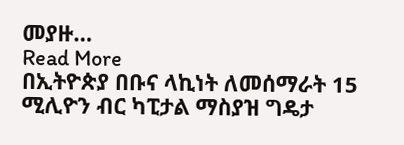መያዙ…
Read More
በኢትዮጵያ በቡና ላኪነት ለመሰማራት 15 ሚሊዮን ብር ካፒታል ማስያዝ ግዴታ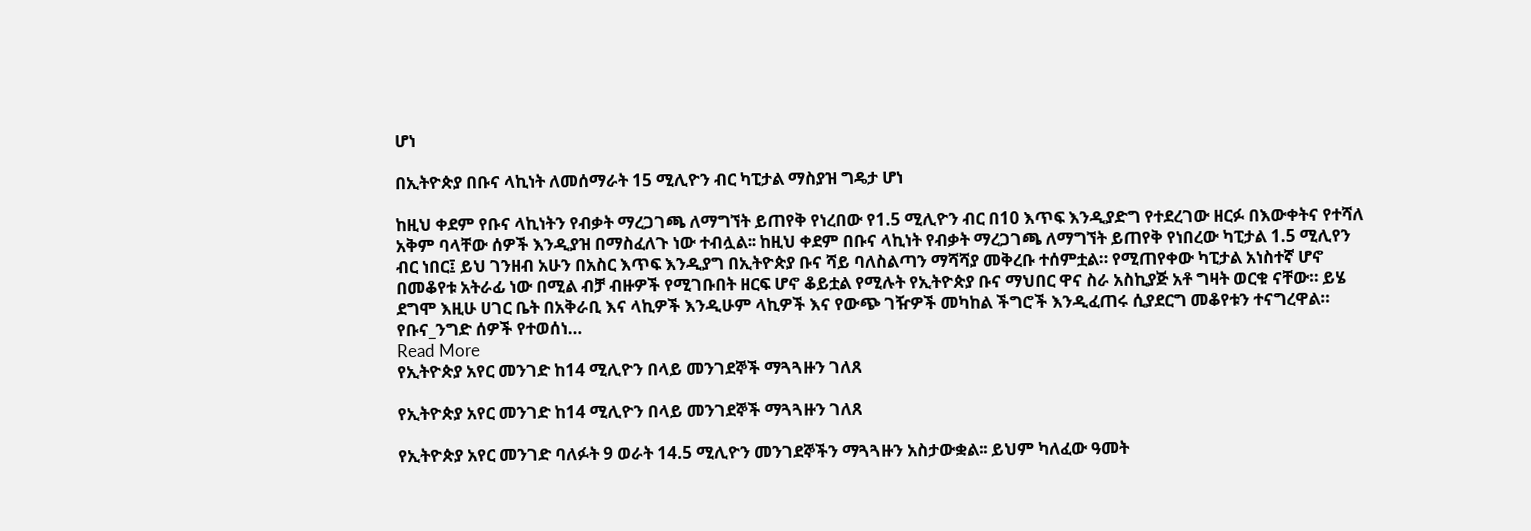ሆነ

በኢትዮጵያ በቡና ላኪነት ለመሰማራት 15 ሚሊዮን ብር ካፒታል ማስያዝ ግዴታ ሆነ

ከዚህ ቀደም የቡና ላኪነትን የብቃት ማረጋገጫ ለማግኘት ይጠየቅ የነረበው የ1.5 ሚሊዮን ብር በ10 እጥፍ እንዲያድግ የተደረገው ዘርፉ በእውቀትና የተሻለ አቅም ባላቸው ሰዎች እንዲያዝ በማስፈለጉ ነው ተብሏል፡፡ ከዚህ ቀደም በቡና ላኪነት የብቃት ማረጋገጫ ለማግኘት ይጠየቅ የነበረው ካፒታል 1.5 ሚሊየን ብር ነበር፤ ይህ ገንዘብ አሁን በአስር እጥፍ እንዲያግ በኢትዮጵያ ቡና ሻይ ባለስልጣን ማሻሻያ መቅረቡ ተሰምቷል። የሚጠየቀው ካፒታል አነስተኛ ሆኖ በመቆየቱ አትራፊ ነው በሚል ብቻ ብዙዎች የሚገቡበት ዘርፍ ሆኖ ቆይቷል የሚሉት የኢትዮጵያ ቡና ማህበር ዋና ስራ አስኪያጅ አቶ ግዛት ወርቁ ናቸው። ይሄ ደግሞ እዚሁ ሀገር ቤት በአቅራቢ እና ላኪዎች እንዲሁም ላኪዎች እና የውጭ ገዥዎች መካከል ችግሮች እንዲፈጠሩ ሲያደርግ መቆየቱን ተናግረዋል።  የቡና_ንግድ ሰዎች የተወሰነ…
Read More
የኢትዮጵያ አየር መንገድ ከ14 ሚሊዮን በላይ መንገደኞች ማጓጓዙን ገለጸ

የኢትዮጵያ አየር መንገድ ከ14 ሚሊዮን በላይ መንገደኞች ማጓጓዙን ገለጸ

የኢትዮጵያ አየር መንገድ ባለፉት 9 ወራት 14.5 ሚሊዮን መንገደኞችን ማጓጓዙን አስታውቋል፡፡ ይህም ካለፈው ዓመት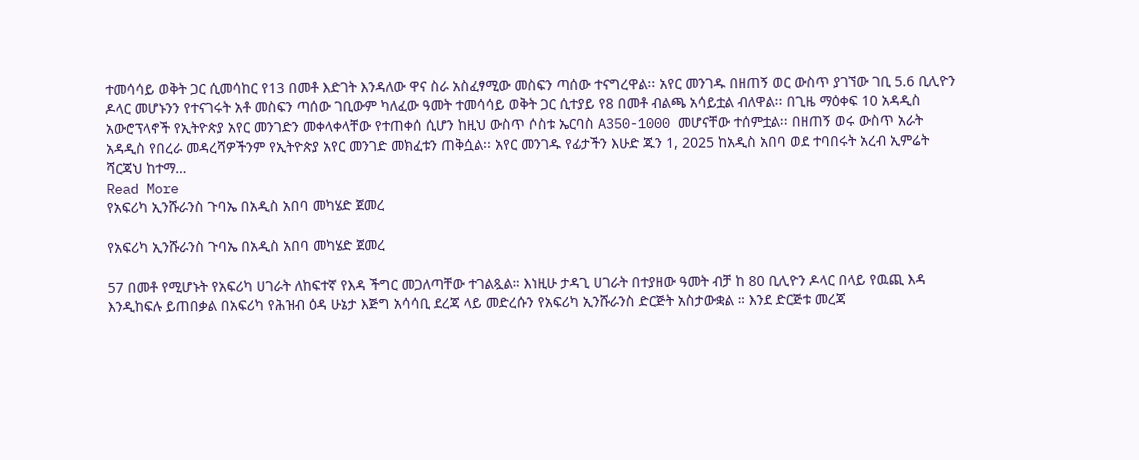ተመሳሳይ ወቅት ጋር ሲመሳከር የ13 በመቶ እድገት እንዳለው ዋና ስራ አስፈፃሚው መስፍን ጣሰው ተናግረዋል፡፡ አየር መንገዱ በዘጠኝ ወር ውስጥ ያገኘው ገቢ 5.6 ቢሊዮን ዶላር መሆኑንን የተናገሩት አቶ መስፍን ጣሰው ገቢውም ካለፈው ዓመት ተመሳሳይ ወቅት ጋር ሲተያይ የ8 በመቶ ብልጫ አሳይቷል ብለዋል፡፡ በጊዜ ማዕቀፍ 10 አዳዲስ አውሮፕላኖች የኢትዮጵያ አየር መንገድን መቀላቀላቸው የተጠቀሰ ሲሆን ከዚህ ውስጥ ሶስቱ ኤርባስ A350-1000 መሆናቸው ተሰምቷል፡፡ በዘጠኝ ወሩ ውስጥ አራት አዳዲስ የበረራ መዳረሻዎችንም የኢትዮጵያ አየር መንገድ መክፈቱን ጠቅሷል፡፡ አየር መንገዱ የፊታችን እሁድ ጁን 1, 2025 ከአዲስ አበባ ወደ ተባበሩት አረብ ኢምሬት ሻርጃህ ከተማ…
Read More
የአፍሪካ ኢንሹራንስ ጉባኤ በአዲስ አበባ መካሄድ ጀመረ

የአፍሪካ ኢንሹራንስ ጉባኤ በአዲስ አበባ መካሄድ ጀመረ

57 በመቶ የሚሆኑት የአፍሪካ ሀገራት ለከፍተኛ የእዳ ችግር መጋለጣቸው ተገልጿል። እነዚሁ ታዳጊ ሀገራት በተያዘው ዓመት ብቻ ከ 80 ቢሊዮን ዶላር በላይ የዉጪ እዳ እንዲከፍሉ ይጠበቃል በአፍሪካ የሕዝብ ዕዳ ሁኔታ እጅግ አሳሳቢ ደረጃ ላይ መድረሱን የአፍሪካ ኢንሹራንስ ድርጅት አስታውቋል ። እንደ ድርጅቱ መረጃ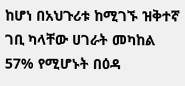ከሆነ በአህጉሪቱ ከሚገኙ ዝቅተኛ ገቢ ካላቸው ሀገራት መካከል 57% የሚሆኑት በዕዳ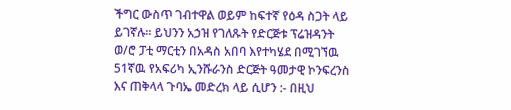ችግር ውስጥ ገብተዋል ወይም ከፍተኛ የዕዳ ስጋት ላይ ይገኛሉ። ይህንን አኃዝ የገለጹት የድርጅቱ ፕሬዝዳንት ወ/ሮ ፓቲ ማርቲን በአዳስ አበባ እየተካሄደ በሚገኘዉ 51ኛዉ የአፍሪካ ኢንሹራንስ ድርጅት ዓመታዊ ኮንፍረንስ እና ጠቅላላ ጉባኤ መድረክ ላይ ሲሆን :- በዚህ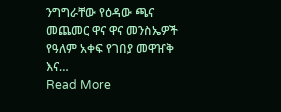ንግግራቸው የዕዳው ጫና መጨመር ዋና ዋና መንስኤዎች የዓለም አቀፍ የገበያ መዋዠቅ እና…
Read More